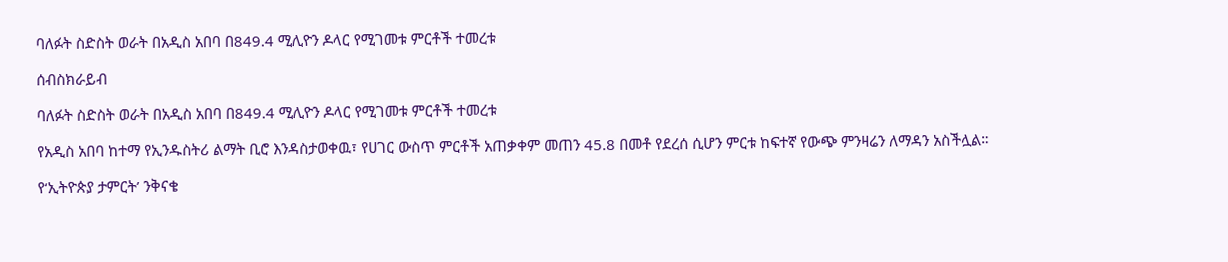ባለፉት ስድስት ወራት በአዲስ አበባ በ849.4 ሚሊዮን ዶላር የሚገመቱ ምርቶች ተመረቱ

ሰብስክራይብ

ባለፉት ስድስት ወራት በአዲስ አበባ በ849.4 ሚሊዮን ዶላር የሚገመቱ ምርቶች ተመረቱ

የአዲስ አበባ ከተማ የኢንዱስትሪ ልማት ቢሮ እንዳስታወቀዉ፣ የሀገር ውስጥ ምርቶች አጠቃቀም መጠን 45.8 በመቶ የደረሰ ሲሆን ምርቱ ከፍተኛ የውጭ ምንዛሬን ለማዳን አስችሏል።

የ‘ኢትዮጵያ ታምርት’ ንቅናቄ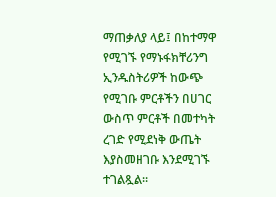ማጠቃለያ ላይ፤ በከተማዋ የሚገኙ የማኑፋክቸሪንግ ኢንዱስትሪዎች ከውጭ የሚገቡ ምርቶችን በሀገር ውስጥ ምርቶች በመተካት ረገድ የሚደነቅ ውጤት እያስመዘገቡ እንደሚገኙ ተገልጿል።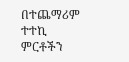በተጨማሪም ተተኪ ምርቶችን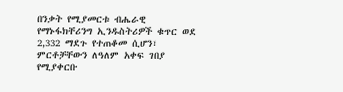በንቃት የሚያመርቱ ብሔራዊ የማኑፋክቸሪንግ ኢንዱስትሪዎች ቁጥር ወደ 2,332 ማደጉ የተጠቆመ ሲሆን፣ ምርቶቻቸውን ለዓለም አቀፍ ገበያ የሚያቀርቡ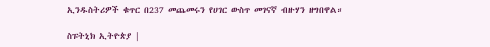ኢንዱስትሪዎች ቁጥር በ237 መጨመሩን የሀገር ውስጥ መገናኛ ብዙሃን ዘግበዋል።

ስፑትኒክ ኢትዮጵያ |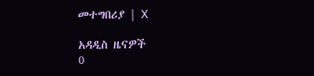መተግበሪያ | X

አዳዲስ ዜናዎች
0